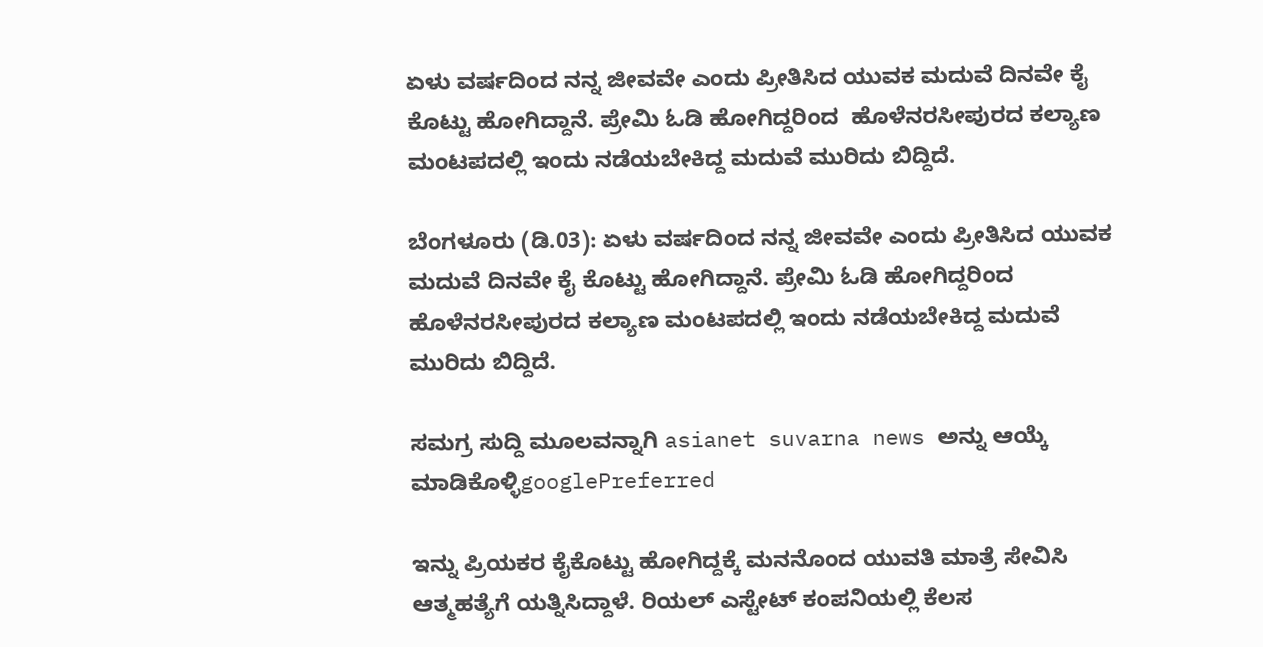ಏಳು ವರ್ಷದಿಂದ ನನ್ನ ಜೀವವೇ ಎಂದು ಪ್ರೀತಿಸಿದ ಯುವಕ ಮದುವೆ ದಿನವೇ ಕೈ ಕೊಟ್ಟು ಹೋಗಿದ್ದಾನೆ. ಪ್ರೇಮಿ ಓಡಿ ಹೋಗಿದ್ದರಿಂದ  ಹೊಳೆನರಸೀಪುರದ ಕಲ್ಯಾಣ ಮಂಟಪದಲ್ಲಿ ಇಂದು ನಡೆಯಬೇಕಿದ್ದ ಮದುವೆ ಮುರಿದು ಬಿದ್ದಿದೆ.

ಬೆಂಗಳೂರು (ಡಿ.03): ಏಳು ವರ್ಷದಿಂದ ನನ್ನ ಜೀವವೇ ಎಂದು ಪ್ರೀತಿಸಿದ ಯುವಕ ಮದುವೆ ದಿನವೇ ಕೈ ಕೊಟ್ಟು ಹೋಗಿದ್ದಾನೆ. ಪ್ರೇಮಿ ಓಡಿ ಹೋಗಿದ್ದರಿಂದ ಹೊಳೆನರಸೀಪುರದ ಕಲ್ಯಾಣ ಮಂಟಪದಲ್ಲಿ ಇಂದು ನಡೆಯಬೇಕಿದ್ದ ಮದುವೆ ಮುರಿದು ಬಿದ್ದಿದೆ.

ಸಮಗ್ರ ಸುದ್ದಿ ಮೂಲವನ್ನಾಗಿ asianet suvarna news ಅನ್ನು ಆಯ್ಕೆ ಮಾಡಿಕೊಳ್ಳಿgooglePreferred

ಇನ್ನು ಪ್ರಿಯಕರ ಕೈಕೊಟ್ಟು ಹೋಗಿದ್ದಕ್ಕೆ ಮನನೊಂದ ಯುವತಿ ಮಾತ್ರೆ ಸೇವಿಸಿ ಆತ್ಮಹತ್ಯೆಗೆ ಯತ್ನಿಸಿದ್ದಾಳೆ. ರಿಯಲ್ ಎಸ್ಟೇಟ್ ಕಂಪನಿಯಲ್ಲಿ ಕೆಲಸ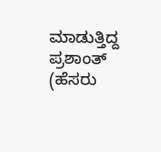ಮಾಡುತ್ತಿದ್ದ ಪ್ರಶಾಂತ್ (ಹೆಸರು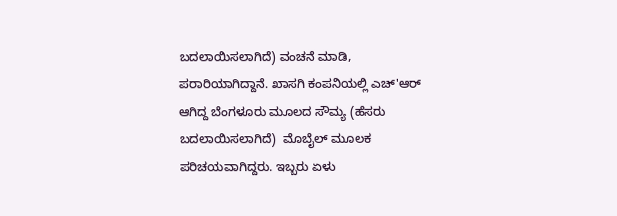ಬದಲಾಯಿಸಲಾಗಿದೆ) ವಂಚನೆ ಮಾಡಿ, ಪರಾರಿಯಾಗಿದ್ದಾನೆ. ಖಾಸಗಿ ಕಂಪನಿಯಲ್ಲಿ ಎಚ್'ಆರ್ ಆಗಿದ್ದ ಬೆಂಗಳೂರು ಮೂಲದ ಸೌಮ್ಯ (ಹೆಸರು ಬದಲಾಯಿಸಲಾಗಿದೆ)  ಮೊಬೈಲ್ ಮೂಲಕ ಪರಿಚಯವಾಗಿದ್ದರು. ಇಬ್ಬರು ಏಳು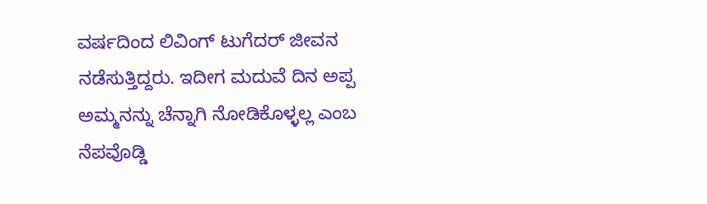ವರ್ಷದಿಂದ ಲಿವಿಂಗ್ ಟುಗೆದರ್ ಜೀವನ ನಡೆಸುತ್ತಿದ್ದರು. ಇದೀಗ ಮದುವೆ ದಿನ ಅಪ್ಪ ಅಮ್ಮನನ್ನು ಚೆನ್ನಾಗಿ ನೋಡಿಕೊಳ್ಳಲ್ಲ ಎಂಬ ನೆಪವೊಡ್ಡಿ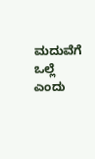ಮದುವೆಗೆ ಒಲ್ಲೆ ಎಂದು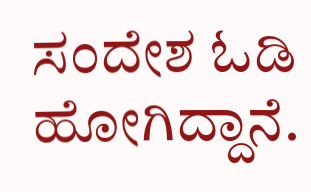ಸಂದೇಶ ಓಡಿ ಹೋಗಿದ್ದಾನೆ.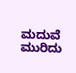ಮದುವೆ ಮುರಿದು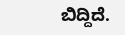ಬಿದ್ದಿದೆ.